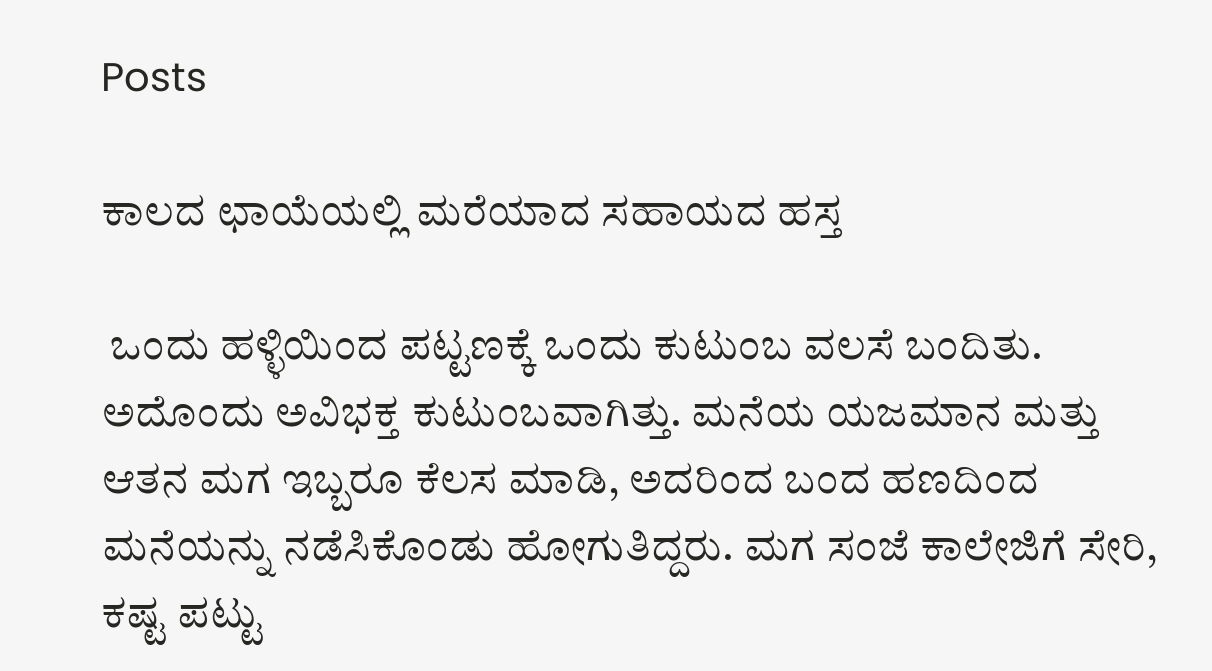Posts

ಕಾಲದ ಛಾಯೆಯಲ್ಲಿ ಮರೆಯಾದ ಸಹಾಯದ ಹಸ್ತ

 ಒಂದು ಹಳ್ಳಿಯಿಂದ ಪಟ್ಟಣಕ್ಕೆ ಒಂದು ಕುಟುಂಬ ವಲಸೆ ಬಂದಿತು. ಅದೊಂದು ಅವಿಭಕ್ತ ಕುಟುಂಬವಾಗಿತ್ತು. ಮನೆಯ ಯಜಮಾನ ಮತ್ತು ಆತನ ಮಗ ಇಬ್ಬರೂ ಕೆಲಸ ಮಾಡಿ, ಅದರಿಂದ ಬಂದ ಹಣದಿಂದ ಮನೆಯನ್ನು ನಡೆಸಿಕೊಂಡು ಹೋಗುತಿದ್ದರು. ಮಗ ಸಂಜೆ ಕಾಲೇಜಿಗೆ ಸೇರಿ, ಕಷ್ಟ ಪಟ್ಟು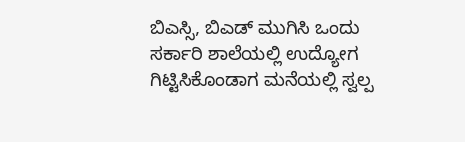ಬಿಎಸ್ಸಿ, ಬಿಎಡ್ ಮುಗಿಸಿ ಒಂದು ಸರ್ಕಾರಿ ಶಾಲೆಯಲ್ಲಿ ಉದ್ಯೋಗ ಗಿಟ್ಟಿಸಿಕೊಂಡಾಗ ಮನೆಯಲ್ಲಿ ಸ್ವಲ್ಪ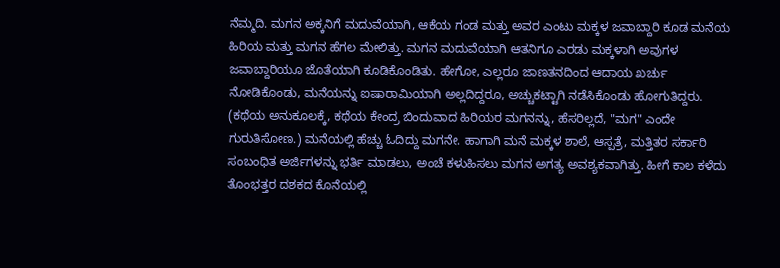ನೆಮ್ಮದಿ. ಮಗನ ಅಕ್ಕನಿಗೆ ಮದುವೆಯಾಗಿ, ಆಕೆಯ ಗಂಡ ಮತ್ತು ಅವರ ಎಂಟು ಮಕ್ಕಳ ಜವಾಬ್ದಾರಿ ಕೂಡ ಮನೆಯ ಹಿರಿಯ ಮತ್ತು ಮಗನ ಹೆಗಲ ಮೇಲಿತ್ತು. ಮಗನ ಮದುವೆಯಾಗಿ ಆತನಿಗೂ ಎರಡು ಮಕ್ಕಳಾಗಿ ಅವುಗಳ ಜವಾಬ್ದಾರಿಯೂ ಜೊತೆಯಾಗಿ ಕೂಡಿಕೊಂಡಿತು. ಹೇಗೋ, ಎಲ್ಲರೂ ಜಾಣತನದಿಂದ ಆದಾಯ ಖರ್ಚು ನೋಡಿಕೊಂಡು, ಮನೆಯನ್ನು ಐಷಾರಾಮಿಯಾಗಿ ಅಲ್ಲದಿದ್ದರೂ, ಅಚ್ಚುಕಟ್ಟಾಗಿ ನಡೆಸಿಕೊಂಡು ಹೋಗುತಿದ್ದರು. (ಕಥೆಯ ಅನುಕೂಲಕ್ಕೆ, ಕಥೆಯ ಕೇಂದ್ರ ಬಿಂದುವಾದ ಹಿರಿಯರ ಮಗನನ್ನು, ಹೆಸರಿಲ್ಲದೆ, "ಮಗ" ಎಂದೇ ಗುರುತಿಸೋಣ.) ಮನೆಯಲ್ಲಿ ಹೆಚ್ಚು ಓದಿದ್ದು ಮಗನೇ. ಹಾಗಾಗಿ ಮನೆ ಮಕ್ಕಳ ಶಾಲೆ, ಆಸ್ಪತ್ರೆ, ಮತ್ತಿತರ ಸರ್ಕಾರಿ ಸಂಬಂಧಿತ ಅರ್ಜಿಗಳನ್ನು ಭರ್ತಿ ಮಾಡಲು, ಅಂಚೆ ಕಳುಹಿಸಲು ಮಗನ ಅಗತ್ಯ ಅವಶ್ಯಕವಾಗಿತ್ತು. ಹೀಗೆ ಕಾಲ ಕಳೆದು ತೊಂಭತ್ತರ ದಶಕದ ಕೊನೆಯಲ್ಲಿ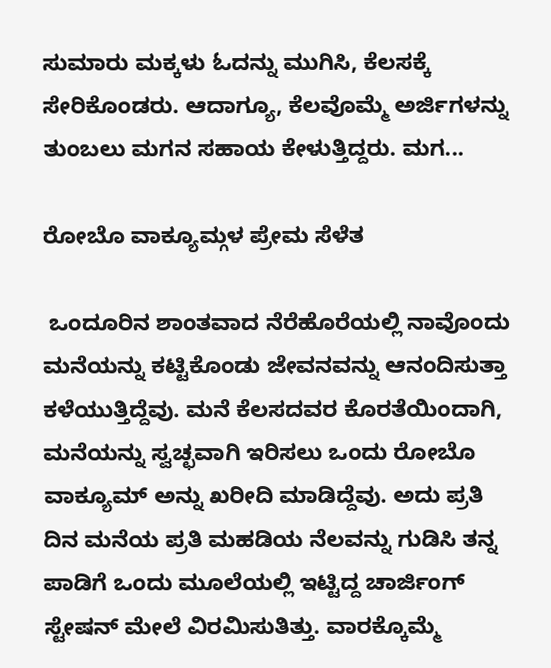ಸುಮಾರು ಮಕ್ಕಳು ಓದನ್ನು ಮುಗಿಸಿ, ಕೆಲಸಕ್ಕೆ ಸೇರಿಕೊಂಡರು. ಆದಾಗ್ಯೂ, ಕೆಲವೊಮ್ಮೆ ಅರ್ಜಿಗಳನ್ನು ತುಂಬಲು ಮಗನ ಸಹಾಯ ಕೇಳುತ್ತಿದ್ದರು. ಮಗ...

ರೋಬೊ ವಾಕ್ಯೂಮ್ಗಳ ಪ್ರೇಮ ಸೆಳೆತ

 ಒಂದೂರಿನ ಶಾಂತವಾದ ನೆರೆಹೊರೆಯಲ್ಲಿ ನಾವೊಂದು ಮನೆಯನ್ನು ಕಟ್ಟಿಕೊಂಡು ಜೇವನವನ್ನು ಆನಂದಿಸುತ್ತಾ  ಕಳೆಯುತ್ತಿದ್ದೆವು. ಮನೆ ಕೆಲಸದವರ ಕೊರತೆಯಿಂದಾಗಿ, ಮನೆಯನ್ನು ಸ್ವಚ್ಛವಾಗಿ ಇರಿಸಲು ಒಂದು ರೋಬೊ ವಾಕ್ಯೂಮ್ ಅನ್ನು ಖರೀದಿ ಮಾಡಿದ್ದೆವು. ಅದು ಪ್ರತಿ ದಿನ ಮನೆಯ ಪ್ರತಿ ಮಹಡಿಯ ನೆಲವನ್ನು ಗುಡಿಸಿ ತನ್ನ ಪಾಡಿಗೆ ಒಂದು ಮೂಲೆಯಲ್ಲಿ ಇಟ್ಟಿದ್ದ ಚಾರ್ಜಿಂಗ್ ಸ್ಟೇಷನ್ ಮೇಲೆ ವಿರಮಿಸುತಿತ್ತು. ವಾರಕ್ಕೊಮ್ಮೆ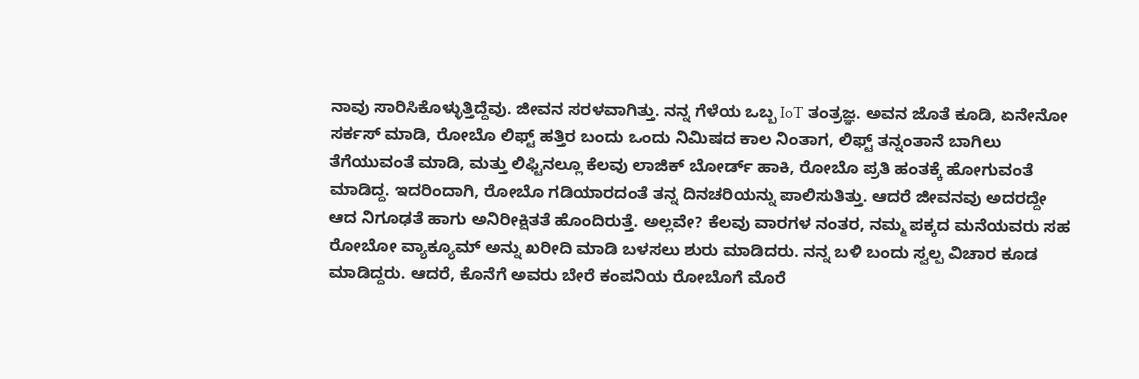ನಾವು ಸಾರಿಸಿಕೊಳ್ಳುತ್ತಿದ್ದೆವು. ಜೀವನ ಸರಳವಾಗಿತ್ತು. ನನ್ನ ಗೆಳೆಯ ಒಬ್ಬ IoT ತಂತ್ರಜ್ಞ. ಅವನ ಜೊತೆ ಕೂಡಿ, ಏನೇನೋ ಸರ್ಕಸ್ ಮಾಡಿ, ರೋಬೊ ಲಿಫ್ಟ್ ಹತ್ತಿರ ಬಂದು ಒಂದು ನಿಮಿಷದ ಕಾಲ ನಿಂತಾಗ, ಲಿಫ್ಟ್ ತನ್ನಂತಾನೆ ಬಾಗಿಲು ತೆಗೆಯುವಂತೆ ಮಾಡಿ, ಮತ್ತು ಲಿಫ್ಟಿನಲ್ಲೂ ಕೆಲವು ಲಾಜಿಕ್ ಬೋರ್ಡ್ ಹಾಕಿ, ರೋಬೊ ಪ್ರತಿ ಹಂತಕ್ಕೆ ಹೋಗುವಂತೆ ಮಾಡಿದ್ದ. ಇದರಿಂದಾಗಿ, ರೋಬೊ ಗಡಿಯಾರದಂತೆ ತನ್ನ ದಿನಚರಿಯನ್ನು ಪಾಲಿಸುತಿತ್ತು. ಆದರೆ ಜೀವನವು ಅದರದ್ದೇ ಆದ ನಿಗೂಢತೆ ಹಾಗು ಅನಿರೀಕ್ಷಿತತೆ ಹೊಂದಿರುತ್ತೆ. ಅಲ್ಲವೇ? ಕೆಲವು ವಾರಗಳ ನಂತರ, ನಮ್ಮ ಪಕ್ಕದ ಮನೆಯವರು ಸಹ ರೋಬೋ ವ್ಯಾಕ್ಯೂಮ್ ಅನ್ನು ಖರೀದಿ ಮಾಡಿ ಬಳಸಲು ಶುರು ಮಾಡಿದರು. ನನ್ನ ಬಳಿ ಬಂದು ಸ್ವಲ್ಪ ವಿಚಾರ ಕೂಡ ಮಾಡಿದ್ದರು. ಆದರೆ, ಕೊನೆಗೆ ಅವರು ಬೇರೆ ಕಂಪನಿಯ ರೋಬೊಗೆ ಮೊರೆ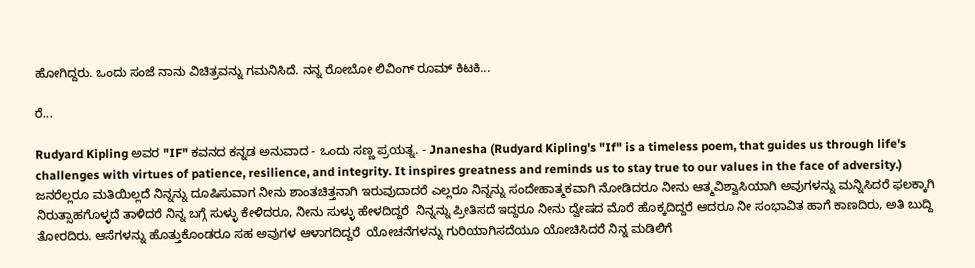ಹೋಗಿದ್ದರು. ಒಂದು ಸಂಜೆ ನಾನು ವಿಚಿತ್ರವನ್ನು ಗಮನಿಸಿದೆ. ನನ್ನ ರೋಬೋ ಲಿವಿಂಗ್ ರೂಮ್ ಕಿಟಕಿ...

ರೆ...

Rudyard Kipling ಅವರ "IF" ಕವನದ ಕನ್ನಡ ಅನುವಾದ - ಒಂದು ಸಣ್ಣ ಪ್ರಯತ್ನ. - Jnanesha (Rudyard Kipling's "If" is a timeless poem, that guides us through life's challenges with virtues of patience, resilience, and integrity. It inspires greatness and reminds us to stay true to our values in the face of adversity.) ಜನರೆಲ್ಲರೂ ಮತಿಯಿಲ್ಲದೆ ನಿನ್ನನ್ನು ದೂಷಿಸುವಾಗ ನೀನು ಶಾಂತಚಿತ್ತನಾಗಿ ಇರುವುದಾದರೆ ಎಲ್ಲರೂ ನಿನ್ನನ್ನು ಸಂದೇಹಾತ್ಮಕವಾಗಿ ನೋಡಿದರೂ ನೀನು ಆತ್ಮವಿಶ್ವಾಸಿಯಾಗಿ ಅವುಗಳನ್ನು ಮನ್ನಿಸಿದರೆ ಫಲಕ್ಕಾಗಿ ನಿರುತ್ಸಾಹಗೊಳ್ಳದೆ ತಾಳಿದರೆ ನಿನ್ನ ಬಗ್ಗೆ ಸುಳ್ಳು ಕೇಳಿದರೂ, ನೀನು ಸುಳ್ಳು ಹೇಳದಿದ್ದರೆ  ನಿನ್ನನ್ನು ಪ್ರೀತಿಸದೆ ಇದ್ದರೂ ನೀನು ದ್ವೇಷದ ಮೊರೆ ಹೊಕ್ಕದಿದ್ದರೆ ಆದರೂ ನೀ ಸಂಭಾವಿತ ಹಾಗೆ ಕಾಣದಿರು, ಅತಿ ಬುದ್ದಿ ತೋರದಿರು. ಆಸೆಗಳನ್ನು ಹೊತ್ತುಕೊಂಡರೂ ಸಹ ಅವುಗಳ ಆಳಾಗದಿದ್ದರೆ  ಯೋಚನೆಗಳನ್ನು ಗುರಿಯಾಗಿಸದೆಯೂ ಯೋಚಿಸಿದರೆ ನಿನ್ನ ಮಡಿಲಿಗೆ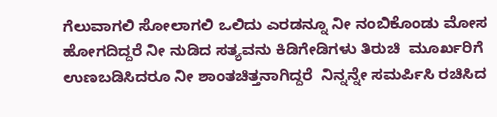ಗೆಲುವಾಗಲಿ ಸೋಲಾಗಲಿ ಒಲಿದು ಎರಡನ್ನೂ ನೀ ನಂಬಿಕೊಂಡು ಮೋಸ ಹೋಗದಿದ್ದರೆ ನೀ ನುಡಿದ ಸತ್ಯವನು ಕಿಡಿಗೇಡಿಗಳು ತಿರುಚಿ  ಮೂರ್ಖರಿಗೆ ಉಣಬಡಿಸಿದರೂ ನೀ ಶಾಂತಚಿತ್ತನಾಗಿದ್ದರೆ  ನಿನ್ನನ್ನೇ ಸಮರ್ಪಿಸಿ ರಚಿಸಿದ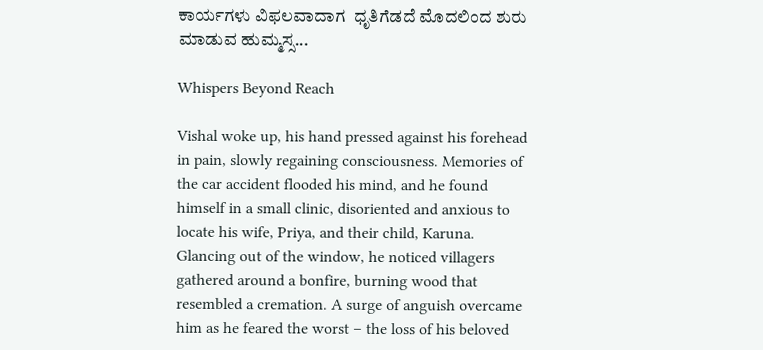ಕಾರ್ಯಗಳು ವಿಫಲವಾದಾಗ  ಧೃತಿಗೆಡದೆ ಮೊದಲಿಂದ ಶುರು ಮಾಡುವ ಹುಮ್ಮಸ್ಸ...

Whispers Beyond Reach

Vishal woke up, his hand pressed against his forehead in pain, slowly regaining consciousness. Memories of the car accident flooded his mind, and he found himself in a small clinic, disoriented and anxious to locate his wife, Priya, and their child, Karuna. Glancing out of the window, he noticed villagers gathered around a bonfire, burning wood that resembled a cremation. A surge of anguish overcame him as he feared the worst – the loss of his beloved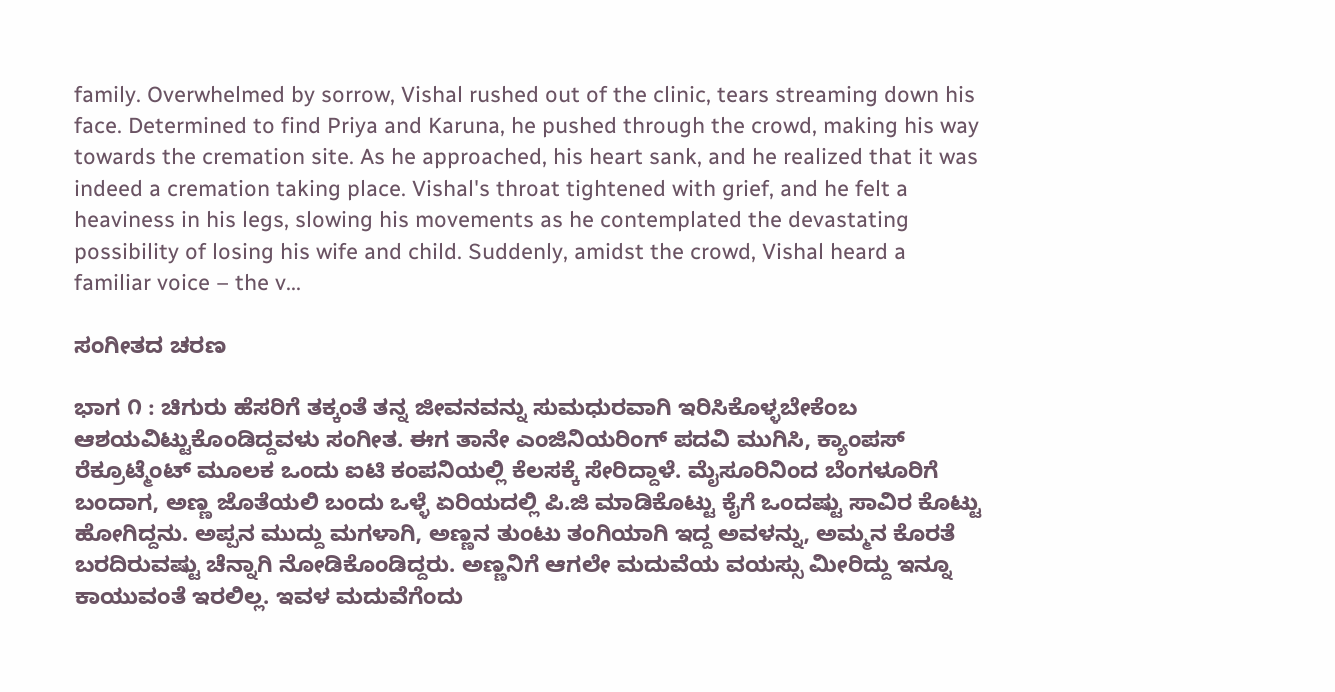family. Overwhelmed by sorrow, Vishal rushed out of the clinic, tears streaming down his face. Determined to find Priya and Karuna, he pushed through the crowd, making his way towards the cremation site. As he approached, his heart sank, and he realized that it was indeed a cremation taking place. Vishal's throat tightened with grief, and he felt a heaviness in his legs, slowing his movements as he contemplated the devastating possibility of losing his wife and child. Suddenly, amidst the crowd, Vishal heard a familiar voice – the v...

ಸಂಗೀತದ ಚರಣ

ಭಾಗ ೧ : ಚಿಗುರು ಹೆಸರಿಗೆ ತಕ್ಕಂತೆ ತನ್ನ ಜೀವನವನ್ನು ಸುಮಧುರವಾಗಿ ಇರಿಸಿಕೊಳ್ಳಬೇಕೆಂಬ ಆಶಯವಿಟ್ಟುಕೊಂಡಿದ್ದವಳು ಸಂಗೀತ. ಈಗ ತಾನೇ ಎಂಜಿನಿಯರಿಂಗ್ ಪದವಿ ಮುಗಿಸಿ, ಕ್ಯಾಂಪಸ್ ರೆಕ್ರೂಟ್ಮೆಂಟ್ ಮೂಲಕ ಒಂದು ಐಟಿ ಕಂಪನಿಯಲ್ಲಿ ಕೆಲಸಕ್ಕೆ ಸೇರಿದ್ದಾಳೆ. ಮೈಸೂರಿನಿಂದ ಬೆಂಗಳೂರಿಗೆ ಬಂದಾಗ, ಅಣ್ಣ ಜೊತೆಯಲಿ ಬಂದು ಒಳ್ಳೆ ಏರಿಯದಲ್ಲಿ ಪಿ.ಜಿ ಮಾಡಿಕೊಟ್ಟು ಕೈಗೆ ಒಂದಷ್ಟು ಸಾವಿರ ಕೊಟ್ಟು ಹೋಗಿದ್ದನು. ಅಪ್ಪನ ಮುದ್ದು ಮಗಳಾಗಿ, ಅಣ್ಣನ ತುಂಟು ತಂಗಿಯಾಗಿ ಇದ್ದ ಅವಳನ್ನು, ಅಮ್ಮನ ಕೊರತೆ ಬರದಿರುವಷ್ಟು ಚೆನ್ನಾಗಿ ನೋಡಿಕೊಂಡಿದ್ದರು. ಅಣ್ಣನಿಗೆ ಆಗಲೇ ಮದುವೆಯ ವಯಸ್ಸು ಮೀರಿದ್ದು ಇನ್ನೂ ಕಾಯುವಂತೆ ಇರಲಿಲ್ಲ. ಇವಳ ಮದುವೆಗೆಂದು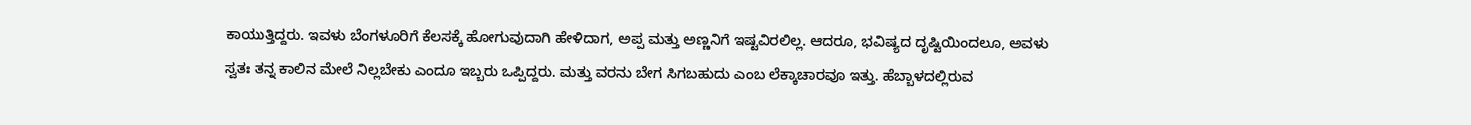ಕಾಯುತ್ತಿದ್ದರು. ಇವಳು ಬೆಂಗಳೂರಿಗೆ ಕೆಲಸಕ್ಕೆ ಹೋಗುವುದಾಗಿ ಹೇಳಿದಾಗ, ಅಪ್ಪ ಮತ್ತು ಅಣ್ಣನಿಗೆ ಇಷ್ಟವಿರಲಿಲ್ಲ. ಆದರೂ, ಭವಿಷ್ಯದ ದೃಷ್ಟಿಯಿಂದಲೂ, ಅವಳು ಸ್ವತಃ ತನ್ನ ಕಾಲಿನ ಮೇಲೆ ನಿಲ್ಲಬೇಕು ಎಂದೂ ಇಬ್ಬರು ಒಪ್ಪಿದ್ದರು. ಮತ್ತು ವರನು ಬೇಗ ಸಿಗಬಹುದು ಎಂಬ ಲೆಕ್ಕಾಚಾರವೂ ಇತ್ತು. ಹೆಬ್ಬಾಳದಲ್ಲಿರುವ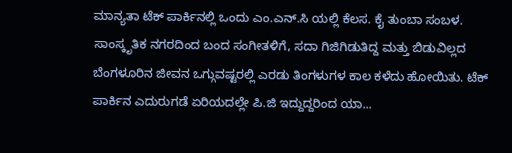ಮಾನ್ಯತಾ ಟೆಕ್ ಪಾರ್ಕಿನಲ್ಲಿ ಒಂದು ಎಂ.ಎನ್.ಸಿ ಯಲ್ಲಿ ಕೆಲಸ. ಕೈ ತುಂಬಾ ಸಂಬಳ. ಸಾಂಸ್ಕೃತಿಕ ನಗರದಿಂದ ಬಂದ ಸಂಗೀತಳಿಗೆ, ಸದಾ ಗಿಜಿಗಿಡುತಿದ್ದ ಮತ್ತು ಬಿಡುವಿಲ್ಲದ ಬೆಂಗಳೂರಿನ ಜೀವನ ಒಗ್ಗುವಷ್ಟರಲ್ಲಿ ಎರಡು ತಿಂಗಳುಗಳ ಕಾಲ ಕಳೆದು ಹೋಯಿತು. ಟೆಕ್ ಪಾರ್ಕಿನ ಎದುರುಗಡೆ ಏರಿಯದಲ್ಲೇ ಪಿ.ಜಿ ಇದ್ದುದ್ದರಿಂದ ಯಾ...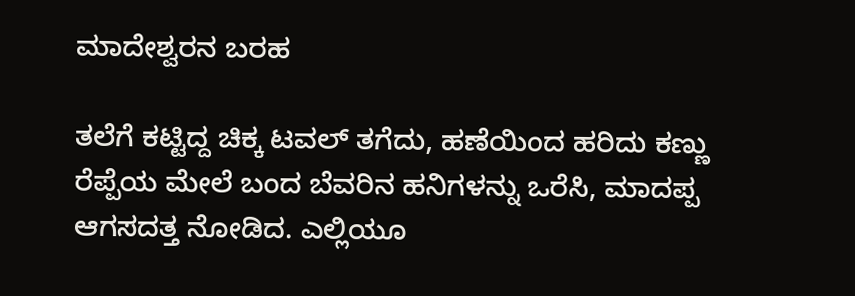ಮಾದೇಶ್ವರನ ಬರಹ

ತಲೆಗೆ ಕಟ್ಟಿದ್ದ ಚಿಕ್ಕ ಟವಲ್ ತಗೆದು, ಹಣೆಯಿಂದ ಹರಿದು ಕಣ್ಣು ರೆಪ್ಪೆಯ ಮೇಲೆ ಬಂದ ಬೆವರಿನ ಹನಿಗಳನ್ನು ಒರೆಸಿ, ಮಾದಪ್ಪ ಆಗಸದತ್ತ ನೋಡಿದ. ಎಲ್ಲಿಯೂ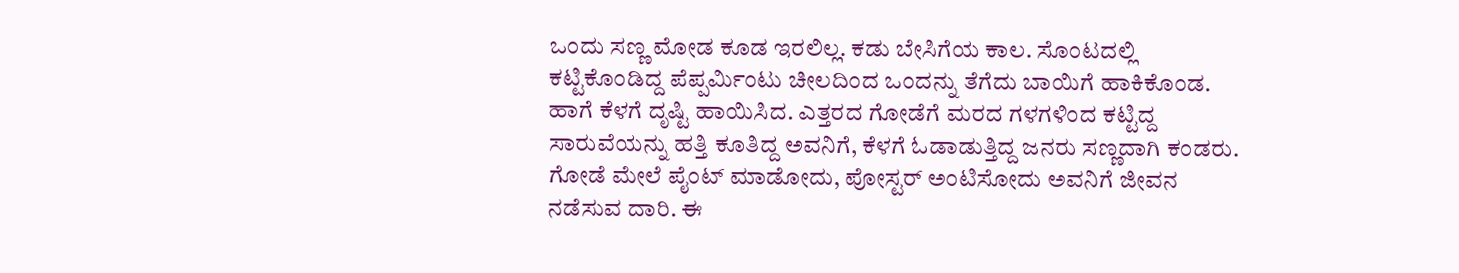ಒಂದು ಸಣ್ಣ ಮೋಡ ಕೂಡ ಇರಲಿಲ್ಲ. ಕಡು ಬೇಸಿಗೆಯ ಕಾಲ. ಸೊಂಟದಲ್ಲಿ ಕಟ್ಟಿಕೊಂಡಿದ್ದ ಪೆಪ್ಪರ್ಮಿಂಟು ಚೀಲದಿಂದ ಒಂದನ್ನು ತೆಗೆದು ಬಾಯಿಗೆ ಹಾಕಿಕೊಂಡ. ಹಾಗೆ ಕೆಳಗೆ ದೃಷ್ಟಿ ಹಾಯಿಸಿದ. ಎತ್ತರದ ಗೋಡೆಗೆ ಮರದ ಗಳಗಳಿಂದ ಕಟ್ಟಿದ್ದ ಸಾರುವೆಯನ್ನು ಹತ್ತಿ ಕೂತಿದ್ದ ಅವನಿಗೆ, ಕೆಳಗೆ ಓಡಾಡುತ್ತಿದ್ದ ಜನರು ಸಣ್ಣದಾಗಿ ಕಂಡರು. ಗೋಡೆ ಮೇಲೆ ಪೈಂಟ್ ಮಾಡೋದು, ಪೋಸ್ಟರ್ ಅಂಟಿಸೋದು ಅವನಿಗೆ ಜೀವನ ನಡೆಸುವ ದಾರಿ. ಈ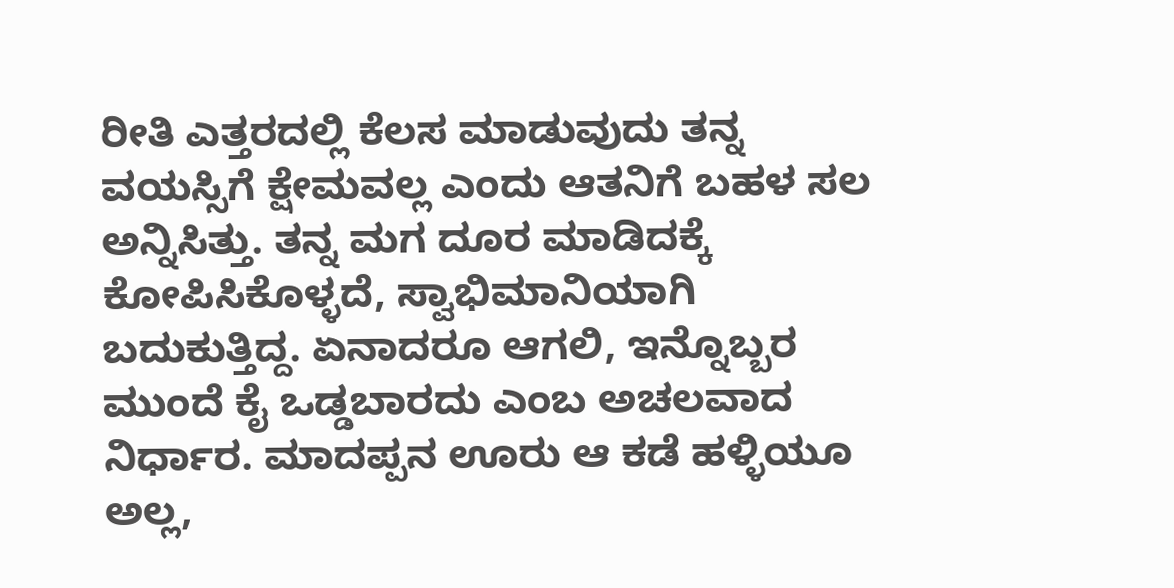ರೀತಿ ಎತ್ತರದಲ್ಲಿ ಕೆಲಸ ಮಾಡುವುದು ತನ್ನ ವಯಸ್ಸಿಗೆ ಕ್ಷೇಮವಲ್ಲ ಎಂದು ಆತನಿಗೆ ಬಹಳ ಸಲ ಅನ್ನಿಸಿತ್ತು. ತನ್ನ ಮಗ ದೂರ ಮಾಡಿದಕ್ಕೆ ಕೋಪಿಸಿಕೊಳ್ಳದೆ, ಸ್ವಾಭಿಮಾನಿಯಾಗಿ ಬದುಕುತ್ತಿದ್ದ. ಏನಾದರೂ ಆಗಲಿ, ಇನ್ನೊಬ್ಬರ ಮುಂದೆ ಕೈ ಒಡ್ಡಬಾರದು ಎಂಬ ಅಚಲವಾದ ನಿರ್ಧಾರ. ಮಾದಪ್ಪನ ಊರು ಆ ಕಡೆ ಹಳ್ಳಿಯೂ ಅಲ್ಲ,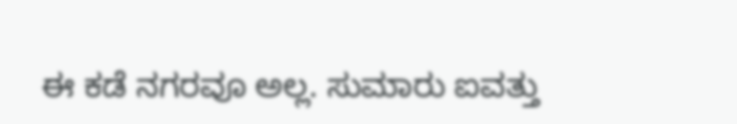ಈ ಕಡೆ ನಗರವೂ ಅಲ್ಲ. ಸುಮಾರು ಐವತ್ತು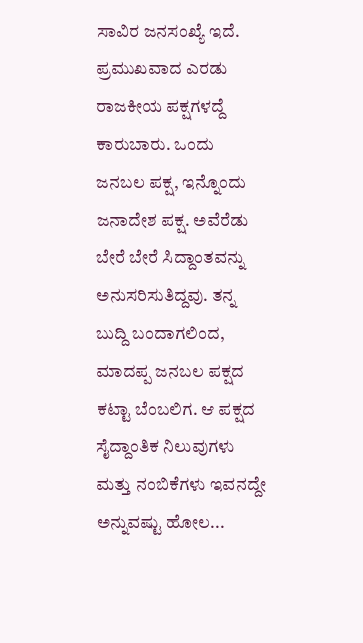ಸಾವಿರ ಜನಸಂಖ್ಯೆ ಇದೆ. ಪ್ರಮುಖವಾದ ಎರಡು ರಾಜಕೀಯ ಪಕ್ಷಗಳದ್ದೆ ಕಾರುಬಾರು. ಒಂದು ಜನಬಲ ಪಕ್ಷ, ಇನ್ನೊಂದು ಜನಾದೇಶ ಪಕ್ಷ. ಅವೆರೆಡು ಬೇರೆ ಬೇರೆ ಸಿದ್ದಾಂತವನ್ನು ಅನುಸರಿಸುತಿದ್ದವು. ತನ್ನ ಬುದ್ದಿ ಬಂದಾಗಲಿಂದ, ಮಾದಪ್ಪ ಜನಬಲ ಪಕ್ಷದ ಕಟ್ಟಾ ಬೆಂಬಲಿಗ. ಆ ಪಕ್ಷದ ಸೈದ್ದಾಂತಿಕ ನಿಲುವುಗಳು ಮತ್ತು ನಂಬಿಕೆಗಳು ಇವನದ್ದೇ ಅನ್ನುವಷ್ಟು ಹೋಲ...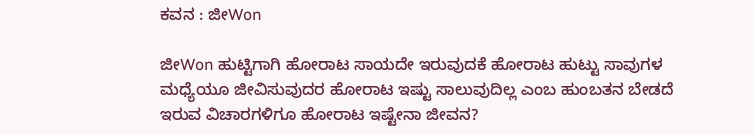ಕವನ : ಜೀWon

ಜೀWon ಹುಟ್ಟಿಗಾಗಿ ಹೋರಾಟ ಸಾಯದೇ ಇರುವುದಕೆ ಹೋರಾಟ ಹುಟ್ಟು ಸಾವುಗಳ ಮಧ್ಯೆಯೂ ಜೀವಿಸುವುದರ ಹೋರಾಟ ಇಷ್ಟು ಸಾಲುವುದಿಲ್ಲ ಎಂಬ ಹುಂಬತನ ಬೇಡದೆ ಇರುವ ವಿಚಾರಗಳಿಗೂ ಹೋರಾಟ ಇಷ್ಟೇನಾ ಜೀವನ?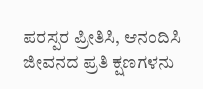ಪರಸ್ಪರ ಪ್ರೀತಿಸಿ, ಆನಂದಿಸಿ ಜೀವನದ ಪ್ರತಿ ಕ್ಷಣಗಳನು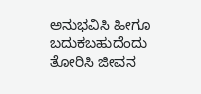ಅನುಭವಿಸಿ ಹೀಗೂ ಬದುಕಬಹುದೆಂದು ತೋರಿಸಿ ಜೀವನ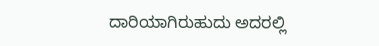ದಾರಿಯಾಗಿರುಹುದು ಅದರಲ್ಲಿ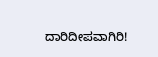ದಾರಿದೀಪವಾಗಿರಿ!